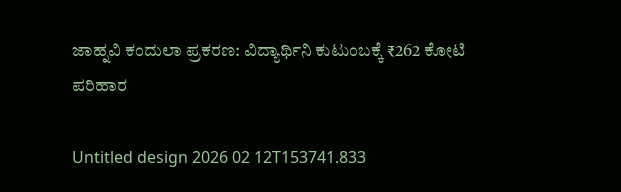ಜಾಹ್ನವಿ ಕಂದುಲಾ ಪ್ರಕರಣ: ವಿದ್ಯಾರ್ಥಿನಿ ಕುಟುಂಬಕ್ಕೆ ₹262 ಕೋಟಿ ಪರಿಹಾರ

Untitled design 2026 02 12T153741.833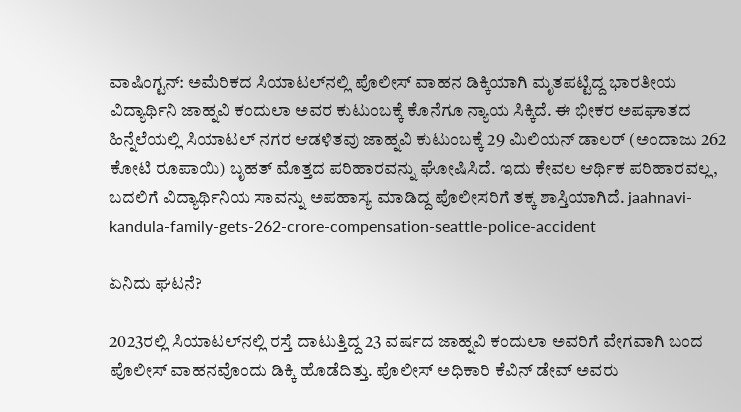ವಾಷಿಂಗ್ಟನ್: ಅಮೆರಿಕದ ಸಿಯಾಟಲ್‌ನಲ್ಲಿ ಪೊಲೀಸ್ ವಾಹನ ಡಿಕ್ಕಿಯಾಗಿ ಮೃತಪಟ್ಟಿದ್ದ ಭಾರತೀಯ ವಿದ್ಯಾರ್ಥಿನಿ ಜಾಹ್ನವಿ ಕಂದುಲಾ ಅವರ ಕುಟುಂಬಕ್ಕೆ ಕೊನೆಗೂ ನ್ಯಾಯ ಸಿಕ್ಕಿದೆ. ಈ ಭೀಕರ ಅಪಘಾತದ ಹಿನ್ನೆಲೆಯಲ್ಲಿ ಸಿಯಾಟಲ್ ನಗರ ಆಡಳಿತವು ಜಾಹ್ನವಿ ಕುಟುಂಬಕ್ಕೆ 29 ಮಿಲಿಯನ್ ಡಾಲರ್ (ಅಂದಾಜು 262 ಕೋಟಿ ರೂಪಾಯಿ) ಬೃಹತ್ ಮೊತ್ತದ ಪರಿಹಾರವನ್ನು ಘೋಷಿಸಿದೆ. ಇದು ಕೇವಲ ಆರ್ಥಿಕ ಪರಿಹಾರವಲ್ಲ, ಬದಲಿಗೆ ವಿದ್ಯಾರ್ಥಿನಿಯ ಸಾವನ್ನು ಅಪಹಾಸ್ಯ ಮಾಡಿದ್ದ ಪೊಲೀಸರಿಗೆ ತಕ್ಕ ಶಾಸ್ತಿಯಾಗಿದೆ. jaahnavi-kandula-family-gets-262-crore-compensation-seattle-police-accident

ಏನಿದು ಘಟನೆ?

2023ರಲ್ಲಿ ಸಿಯಾಟಲ್‌ನಲ್ಲಿ ರಸ್ತೆ ದಾಟುತ್ತಿದ್ದ 23 ವರ್ಷದ ಜಾಹ್ನವಿ ಕಂದುಲಾ ಅವರಿಗೆ ವೇಗವಾಗಿ ಬಂದ ಪೊಲೀಸ್ ವಾಹನವೊಂದು ಡಿಕ್ಕಿ ಹೊಡೆದಿತ್ತು. ಪೊಲೀಸ್ ಅಧಿಕಾರಿ ಕೆವಿನ್ ಡೇವ್ ಅವರು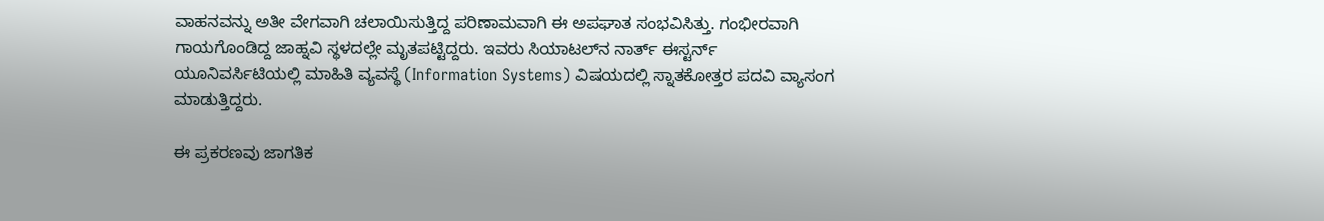ವಾಹನವನ್ನು ಅತೀ ವೇಗವಾಗಿ ಚಲಾಯಿಸುತ್ತಿದ್ದ ಪರಿಣಾಮವಾಗಿ ಈ ಅಪಘಾತ ಸಂಭವಿಸಿತ್ತು. ಗಂಭೀರವಾಗಿ ಗಾಯಗೊಂಡಿದ್ದ ಜಾಹ್ನವಿ ಸ್ಥಳದಲ್ಲೇ ಮೃತಪಟ್ಟಿದ್ದರು. ಇವರು ಸಿಯಾಟಲ್‌ನ ನಾರ್ತ್ ಈಸ್ಟರ್ನ್ ಯೂನಿವರ್ಸಿಟಿಯಲ್ಲಿ ಮಾಹಿತಿ ವ್ಯವಸ್ಥೆ (Information Systems) ವಿಷಯದಲ್ಲಿ ಸ್ನಾತಕೋತ್ತರ ಪದವಿ ವ್ಯಾಸಂಗ ಮಾಡುತ್ತಿದ್ದರು.

ಈ ಪ್ರಕರಣವು ಜಾಗತಿಕ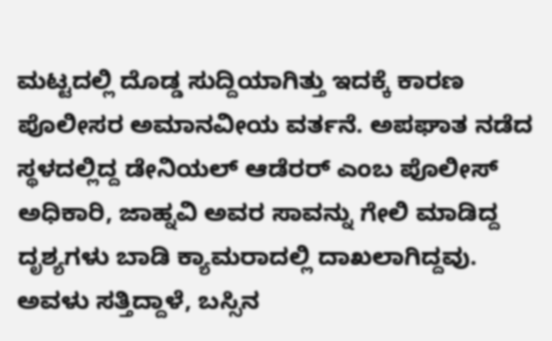ಮಟ್ಟದಲ್ಲಿ ದೊಡ್ಡ ಸುದ್ದಿಯಾಗಿತ್ತು ಇದಕ್ಕೆ ಕಾರಣ ಪೊಲೀಸರ ಅಮಾನವೀಯ ವರ್ತನೆ. ಅಪಘಾತ ನಡೆದ ಸ್ಥಳದಲ್ಲಿದ್ದ ಡೇನಿಯಲ್ ಆಡೆರರ್ ಎಂಬ ಪೊಲೀಸ್ ಅಧಿಕಾರಿ, ಜಾಹ್ನವಿ ಅವರ ಸಾವನ್ನು ಗೇಲಿ ಮಾಡಿದ್ದ ದೃಶ್ಯಗಳು ಬಾಡಿ ಕ್ಯಾಮರಾದಲ್ಲಿ ದಾಖಲಾಗಿದ್ದವು. ಅವಳು ಸತ್ತಿದ್ದಾಳೆ, ಬಸ್ಸಿನ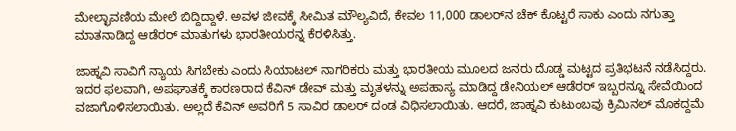ಮೇಲ್ಛಾವಣಿಯ ಮೇಲೆ ಬಿದ್ದಿದ್ದಾಳೆ. ಅವಳ ಜೀವಕ್ಕೆ ಸೀಮಿತ ಮೌಲ್ಯವಿದೆ, ಕೇವಲ 11,000 ಡಾಲರ್‌ನ ಚೆಕ್ ಕೊಟ್ಟರೆ ಸಾಕು ಎಂದು ನಗುತ್ತಾ ಮಾತನಾಡಿದ್ದ ಆಡೆರರ್ ಮಾತುಗಳು ಭಾರತೀಯರನ್ನ ಕೆರಳಿಸಿತ್ತು.

ಜಾಹ್ನವಿ ಸಾವಿಗೆ ನ್ಯಾಯ ಸಿಗಬೇಕು ಎಂದು ಸಿಯಾಟಲ್ ನಾಗರಿಕರು ಮತ್ತು ಭಾರತೀಯ ಮೂಲದ ಜನರು ದೊಡ್ಡ ಮಟ್ಟದ ಪ್ರತಿಭಟನೆ ನಡೆಸಿದ್ದರು. ಇದರ ಫಲವಾಗಿ, ಅಪಘಾತಕ್ಕೆ ಕಾರಣರಾದ ಕೆವಿನ್ ಡೇವ್ ಮತ್ತು ಮೃತಳನ್ನು ಅಪಹಾಸ್ಯ ಮಾಡಿದ್ದ ಡೇನಿಯಲ್ ಆಡೆರರ್ ಇಬ್ಬರನ್ನೂ ಸೇವೆಯಿಂದ ವಜಾಗೊಳಿಸಲಾಯಿತು. ಅಲ್ಲದೆ ಕೆವಿನ್ ಅವರಿಗೆ 5 ಸಾವಿರ ಡಾಲರ್ ದಂಡ ವಿಧಿಸಲಾಯಿತು. ಆದರೆ, ಜಾಹ್ನವಿ ಕುಟುಂಬವು ಕ್ರಿಮಿನಲ್ ಮೊಕದ್ದಮೆ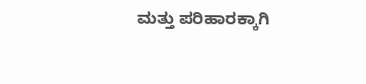ಮತ್ತು ಪರಿಹಾರಕ್ಕಾಗಿ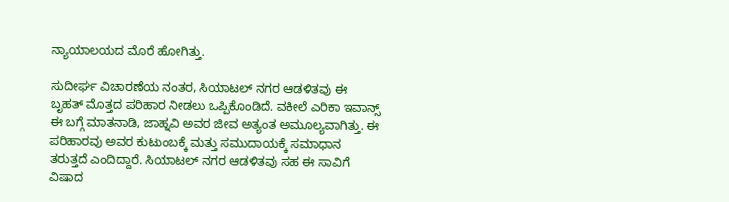ನ್ಯಾಯಾಲಯದ ಮೊರೆ ಹೋಗಿತ್ತು.

ಸುದೀರ್ಘ ವಿಚಾರಣೆಯ ನಂತರ, ಸಿಯಾಟಲ್ ನಗರ ಆಡಳಿತವು ಈ ಬೃಹತ್ ಮೊತ್ತದ ಪರಿಹಾರ ನೀಡಲು ಒಪ್ಪಿಕೊಂಡಿದೆ. ವಕೀಲೆ ಎರಿಕಾ ಇವಾನ್ಸ್ ಈ ಬಗ್ಗೆ ಮಾತನಾಡಿ, ಜಾಹ್ನವಿ ಅವರ ಜೀವ ಅತ್ಯಂತ ಅಮೂಲ್ಯವಾಗಿತ್ತು. ಈ ಪರಿಹಾರವು ಅವರ ಕುಟುಂಬಕ್ಕೆ ಮತ್ತು ಸಮುದಾಯಕ್ಕೆ ಸಮಾಧಾನ ತರುತ್ತದೆ ಎಂದಿದ್ದಾರೆ. ಸಿಯಾಟಲ್ ನಗರ ಆಡಳಿತವು ಸಹ ಈ ಸಾವಿಗೆ ವಿಷಾದ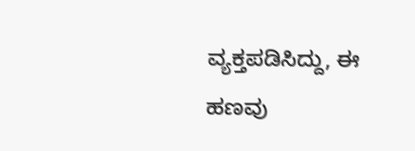ವ್ಯಕ್ತಪಡಿಸಿದ್ದು, ಈ ಹಣವು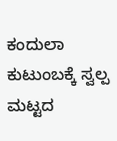ಕಂದುಲಾ ಕುಟುಂಬಕ್ಕೆ ಸ್ವಲ್ಪ ಮಟ್ಟದ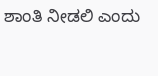ಶಾಂತಿ ನೀಡಲಿ ಎಂದು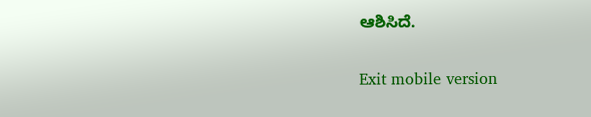ಆಶಿಸಿದೆ.

Exit mobile version